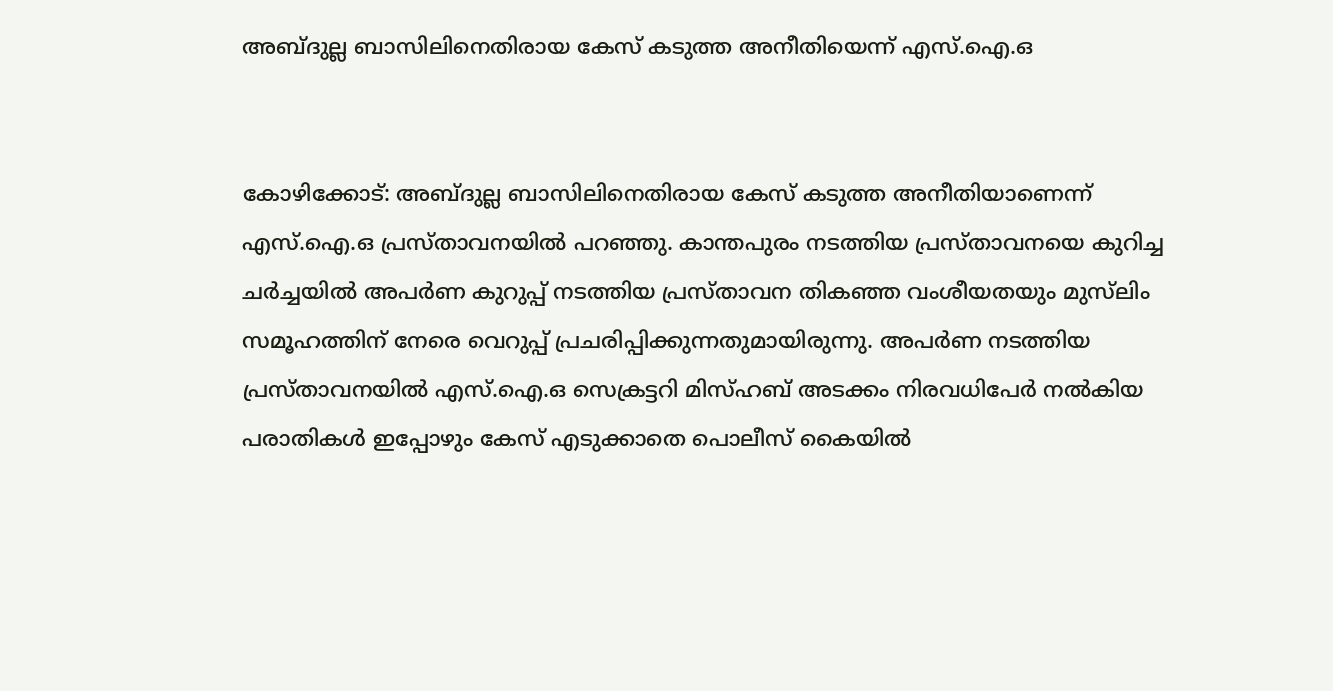അബ്ദുല്ല ബാസിലിനെതിരായ കേസ് കടുത്ത അനീതിയെന്ന് എസ്.ഐ.ഒ


കോഴിക്കോട്: അബ്ദുല്ല ബാസിലിനെതിരായ കേസ് കടുത്ത അനീതിയാണെന്ന് എസ്.ഐ.ഒ പ്രസ്താവനയിൽ പറഞ്ഞു. കാന്തപുരം നടത്തിയ പ്രസ്താവനയെ കുറിച്ച ചർച്ചയിൽ അപർണ കുറുപ്പ് നടത്തിയ പ്രസ്താവന തികഞ്ഞ വംശീയതയും മുസ്‌ലിം സമൂഹത്തിന് നേരെ വെറുപ്പ് പ്രചരിപ്പിക്കുന്നതുമായിരുന്നു. അപർണ നടത്തിയ പ്രസ്താവനയിൽ എസ്.ഐ.ഒ സെക്രട്ടറി മിസ്ഹബ് അടക്കം നിരവധിപേർ നൽകിയ പരാതികൾ ഇപ്പോഴും കേസ് എടുക്കാതെ പൊലീസ് കൈയിൽ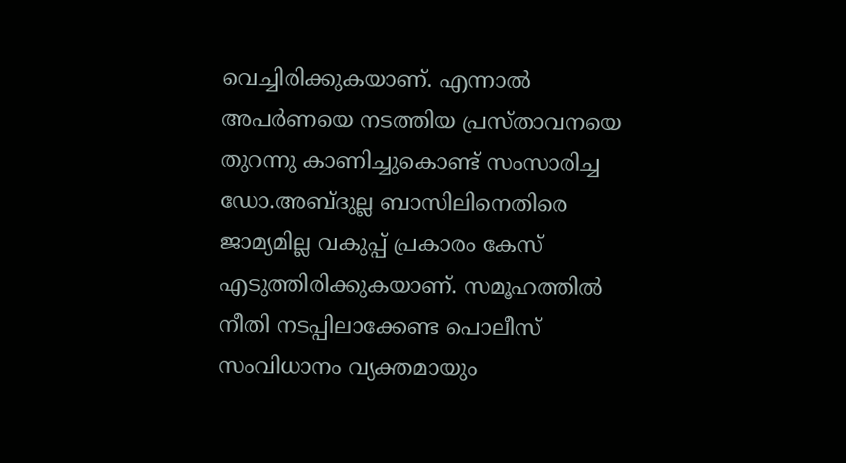വെച്ചിരിക്കുകയാണ്. എന്നാൽ അപർണയെ നടത്തിയ പ്രസ്താവനയെ തുറന്നു കാണിച്ചുകൊണ്ട് സംസാരിച്ച ഡോ.അബ്ദുല്ല ബാസിലിനെതിരെ ജാമ്യമില്ല വകുപ്പ് പ്രകാരം കേസ് എടുത്തിരിക്കുകയാണ്. സമൂഹത്തിൽ നീതി നടപ്പിലാക്കേണ്ട പൊലീസ് സംവിധാനം വ്യക്തമായും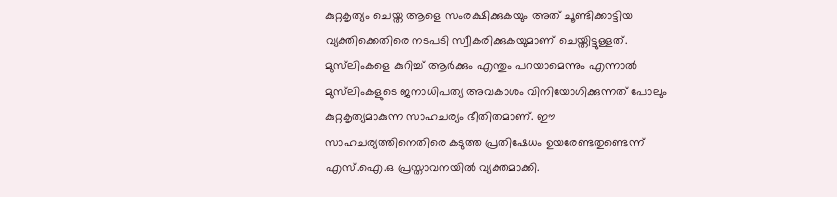കുറ്റകൃത്യം ചെയ്ത ആളെ സംരക്ഷിക്കുകയും അത് ചൂണ്ടിക്കാട്ടിയ വ്യക്തിക്കെതിരെ നടപടി സ്വീകരിക്കുകയുമാണ് ചെയ്തിട്ടുള്ളത്. മുസ്‌ലിംകളെ കുറിച്ച് ആർക്കും എന്തും പറയാമെന്നും എന്നാൽ മുസ്‌ലിംകളുടെ ജനാധിപത്യ അവകാശം വിനിയോഗിക്കുന്നത് പോലും കുറ്റകൃത്യമാകുന്ന സാഹചര്യം ഭീതിതമാണ്. ഈ സാഹചര്യത്തിനെതിരെ കടുത്ത പ്രതിഷേധം ഉയരേണ്ടതുണ്ടെന്ന് എസ്.ഐ.ഒ പ്രസ്താവനയിൽ വ്യക്തമാക്കി.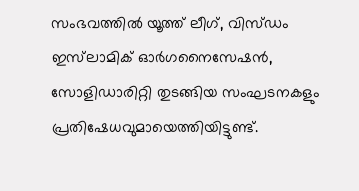സംഭവത്തിൽ യൂത്ത് ലീഗ്, വിസ്ഡം ഇസ്‍ലാമിക് ഓർഗനൈസേഷൻ, സോളിഡാരിറ്റി തുടങ്ങിയ സംഘടനകളും പ്രതിഷേധവുമായെത്തിയിട്ടുണ്ട്.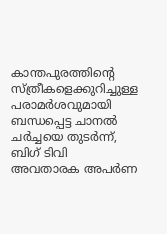കാന്തപുരത്തിന്റെ സ്ത്രീകളെക്കുറിച്ചുള്ള പരാമർശവുമായി ബന്ധപ്പെട്ട ചാനൽ ചർച്ചയെ തുടർന്ന്, ബിഗ് ടിവി അവതാരക അപർണ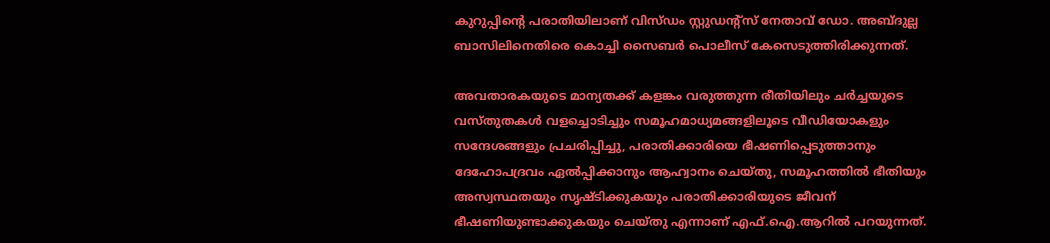കുറുപ്പിന്റെ പരാതിയിലാണ് വിസ്ഡം സ്റ്റുഡന്റ്‌സ് നേതാവ് ഡോ. അബ്ദുല്ല ബാസിലിനെതിരെ കൊച്ചി സൈബർ പൊലീസ് കേസെടുത്തിരിക്കുന്നത്.

അവതാരകയുടെ മാന്യതക്ക് കളങ്കം വരുത്തുന്ന രീതിയിലും ചർച്ചയുടെ വസ്തുതകൾ വളച്ചൊടിച്ചും സമൂഹമാധ്യമങ്ങളിലൂടെ വീഡിയോകളും സന്ദേശങ്ങളും പ്രചരിപ്പിച്ചു, പരാതിക്കാരിയെ ഭീഷണിപ്പെടുത്താനും ദേഹോപദ്രവം ഏൽപ്പിക്കാനും ആഹ്വാനം ചെയ്തു, സമൂഹത്തിൽ ഭീതിയും അസ്വസ്ഥതയും സൃഷ്ടിക്കുകയും പരാതിക്കാരിയുടെ ജീവന് ഭീഷണിയുണ്ടാക്കുകയും ചെയ്തു എന്നാണ് എഫ്.ഐ.ആറിൽ പറയുന്നത്.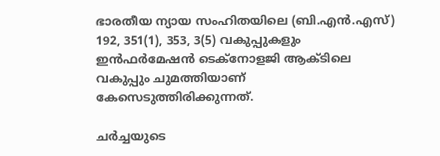ഭാരതീയ ന്യായ സംഹിതയിലെ (ബി.എൻ.എസ്) 192, 351(1), 353, 3(5) വകുപ്പുകളും ഇൻഫർമേഷൻ ടെക്നോളജി ആക്ടിലെ വകുപ്പും ചുമത്തിയാണ് കേസെടുത്തിരിക്കുന്നത്.

ചർച്ചയുടെ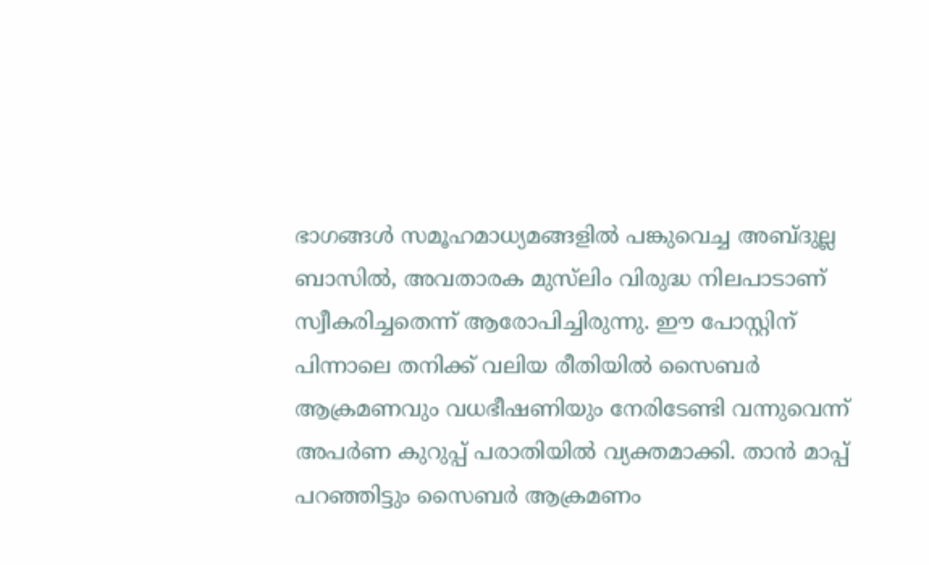ഭാഗങ്ങൾ സമൂഹമാധ്യമങ്ങളിൽ പങ്കുവെച്ച അബ്ദുല്ല ബാസിൽ, അവതാരക മുസ്‌ലിം വിരുദ്ധ നിലപാടാണ് സ്വീകരിച്ചതെന്ന് ആരോപിച്ചിരുന്നു. ഈ പോസ്റ്റിന് പിന്നാലെ തനിക്ക് വലിയ രീതിയിൽ സൈബർ ആക്രമണവും വധഭീഷണിയും നേരിടേണ്ടി വന്നുവെന്ന് അപർണ കുറുപ്പ് പരാതിയിൽ വ്യക്തമാക്കി. താൻ മാപ്പ് പറഞ്ഞിട്ടും സൈബർ ആക്രമണം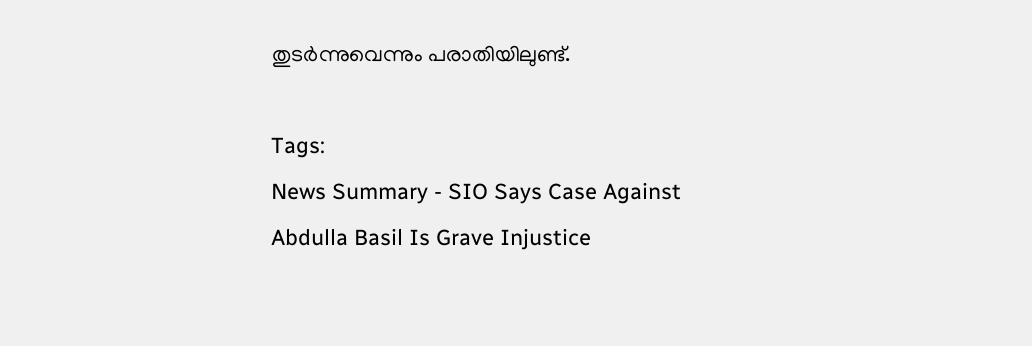തുടർന്നുവെന്നും പരാതിയിലുണ്ട്.

Tags:
News Summary - SIO Says Case Against Abdulla Basil Is Grave Injustice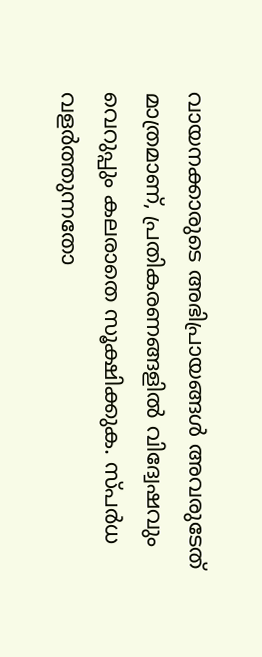വായനക്കാരുടെ അഭിപ്രായങ്ങള്‍ അവരുടേത് മാത്രമാണ്, പ്രതികരണങ്ങളിൽ വിദ്വേഷവും വെറുപ്പും കലരാതെ സൂക്ഷിക്കുക. സ്പർധ വളർത്തുന്നതോ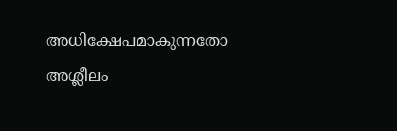അധിക്ഷേപമാകുന്നതോ അശ്ലീലം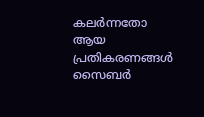കലർന്നതോ ആയ പ്രതികരണങ്ങൾ സൈബർ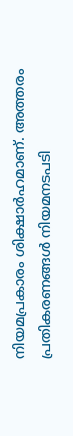നിയമപ്രകാരം ശിക്ഷാർഹമാണ്. അത്തരം പ്രതികരണങ്ങൾ നിയമനടപടി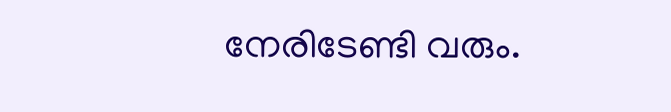നേരിടേണ്ടി വരും.